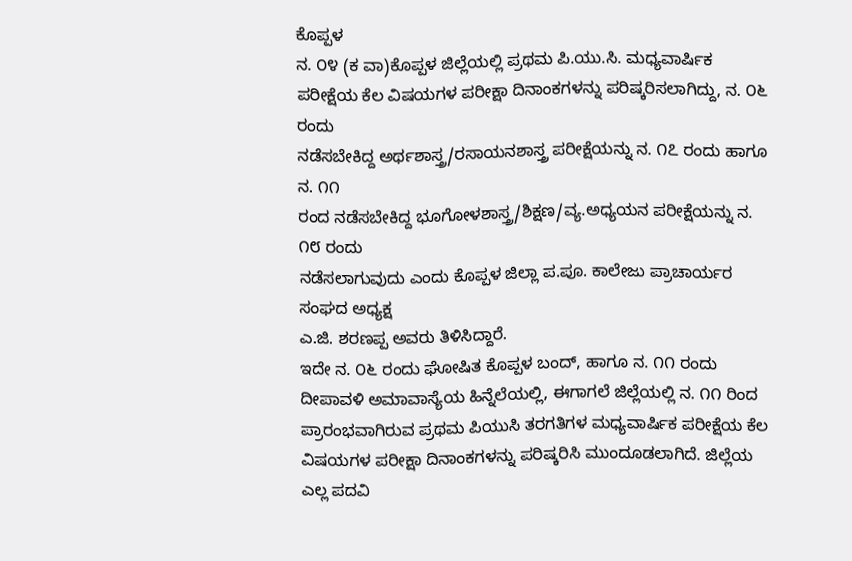ಕೊಪ್ಪಳ
ನ. ೦೪ (ಕ ವಾ)ಕೊಪ್ಪಳ ಜಿಲ್ಲೆಯಲ್ಲಿ ಪ್ರಥಮ ಪಿ.ಯು.ಸಿ. ಮಧ್ಯವಾರ್ಷಿಕ
ಪರೀಕ್ಷೆಯ ಕೆಲ ವಿಷಯಗಳ ಪರೀಕ್ಷಾ ದಿನಾಂಕಗಳನ್ನು ಪರಿಷ್ಕರಿಸಲಾಗಿದ್ದು, ನ. ೦೬ ರಂದು
ನಡೆಸಬೇಕಿದ್ದ ಅರ್ಥಶಾಸ್ತ್ರ/ರಸಾಯನಶಾಸ್ತ್ರ ಪರೀಕ್ಷೆಯನ್ನು ನ. ೧೭ ರಂದು ಹಾಗೂ ನ. ೧೧
ರಂದ ನಡೆಸಬೇಕಿದ್ದ ಭೂಗೋಳಶಾಸ್ತ್ರ/ಶಿಕ್ಷಣ/ವ್ಯ.ಅಧ್ಯಯನ ಪರೀಕ್ಷೆಯನ್ನು ನ. ೧೮ ರಂದು
ನಡೆಸಲಾಗುವುದು ಎಂದು ಕೊಪ್ಪಳ ಜಿಲ್ಲಾ ಪ.ಪೂ. ಕಾಲೇಜು ಪ್ರಾಚಾರ್ಯರ ಸಂಘದ ಅಧ್ಯಕ್ಷ
ಎ.ಜಿ. ಶರಣಪ್ಪ ಅವರು ತಿಳಿಸಿದ್ದಾರೆ.
ಇದೇ ನ. ೦೬ ರಂದು ಘೋಷಿತ ಕೊಪ್ಪಳ ಬಂದ್, ಹಾಗೂ ನ. ೧೧ ರಂದು ದೀಪಾವಳಿ ಅಮಾವಾಸ್ಯೆಯ ಹಿನ್ನೆಲೆಯಲ್ಲಿ, ಈಗಾಗಲೆ ಜಿಲ್ಲೆಯಲ್ಲಿ ನ. ೧೧ ರಿಂದ ಪ್ರಾರಂಭವಾಗಿರುವ ಪ್ರಥಮ ಪಿಯುಸಿ ತರಗತಿಗಳ ಮಧ್ಯವಾರ್ಷಿಕ ಪರೀಕ್ಷೆಯ ಕೆಲ ವಿಷಯಗಳ ಪರೀಕ್ಷಾ ದಿನಾಂಕಗಳನ್ನು ಪರಿಷ್ಕರಿಸಿ ಮುಂದೂಡಲಾಗಿದೆ. ಜಿಲ್ಲೆಯ ಎಲ್ಲ ಪದವಿ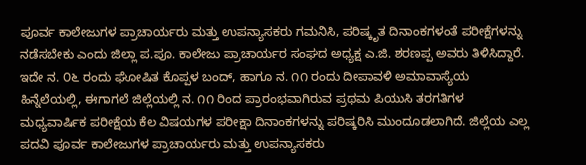ಪೂರ್ವ ಕಾಲೇಜುಗಳ ಪ್ರಾಚಾರ್ಯರು ಮತ್ತು ಉಪನ್ಯಾಸಕರು ಗಮನಿಸಿ, ಪರಿಷ್ಕೃತ ದಿನಾಂಕಗಳಂತೆ ಪರೀಕ್ಷೆಗಳನ್ನು ನಡೆಸಬೇಕು ಎಂದು ಜಿಲ್ಲಾ ಪ.ಪೂ. ಕಾಲೇಜು ಪ್ರಾಚಾರ್ಯರ ಸಂಘದ ಅಧ್ಯಕ್ಷ ಎ.ಜಿ. ಶರಣಪ್ಪ ಅವರು ತಿಳಿಸಿದ್ದಾರೆ.
ಇದೇ ನ. ೦೬ ರಂದು ಘೋಷಿತ ಕೊಪ್ಪಳ ಬಂದ್, ಹಾಗೂ ನ. ೧೧ ರಂದು ದೀಪಾವಳಿ ಅಮಾವಾಸ್ಯೆಯ ಹಿನ್ನೆಲೆಯಲ್ಲಿ, ಈಗಾಗಲೆ ಜಿಲ್ಲೆಯಲ್ಲಿ ನ. ೧೧ ರಿಂದ ಪ್ರಾರಂಭವಾಗಿರುವ ಪ್ರಥಮ ಪಿಯುಸಿ ತರಗತಿಗಳ ಮಧ್ಯವಾರ್ಷಿಕ ಪರೀಕ್ಷೆಯ ಕೆಲ ವಿಷಯಗಳ ಪರೀಕ್ಷಾ ದಿನಾಂಕಗಳನ್ನು ಪರಿಷ್ಕರಿಸಿ ಮುಂದೂಡಲಾಗಿದೆ. ಜಿಲ್ಲೆಯ ಎಲ್ಲ ಪದವಿ ಪೂರ್ವ ಕಾಲೇಜುಗಳ ಪ್ರಾಚಾರ್ಯರು ಮತ್ತು ಉಪನ್ಯಾಸಕರು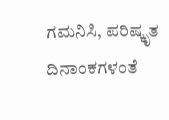ಗಮನಿಸಿ, ಪರಿಷ್ಕೃತ ದಿನಾಂಕಗಳಂತೆ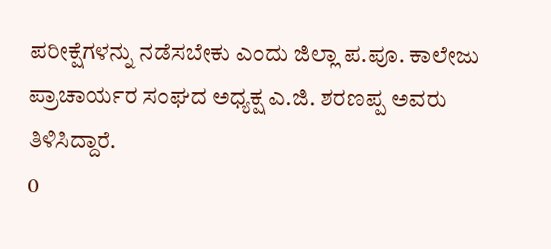ಪರೀಕ್ಷೆಗಳನ್ನು ನಡೆಸಬೇಕು ಎಂದು ಜಿಲ್ಲಾ ಪ.ಪೂ. ಕಾಲೇಜು ಪ್ರಾಚಾರ್ಯರ ಸಂಘದ ಅಧ್ಯಕ್ಷ ಎ.ಜಿ. ಶರಣಪ್ಪ ಅವರು ತಿಳಿಸಿದ್ದಾರೆ.
0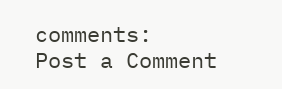comments:
Post a Comment